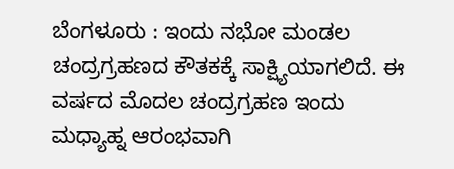ಬೆಂಗಳೂರು : ಇಂದು ನಭೋ ಮಂಡಲ ಚಂದ್ರಗ್ರಹಣದ ಕೌತಕಕ್ಕೆ ಸಾಕ್ಷ್ಯಿಯಾಗಲಿದೆ. ಈ ವರ್ಷದ ಮೊದಲ ಚಂದ್ರಗ್ರಹಣ ಇಂದು ಮಧ್ಯಾಹ್ನ ಆರಂಭವಾಗಿ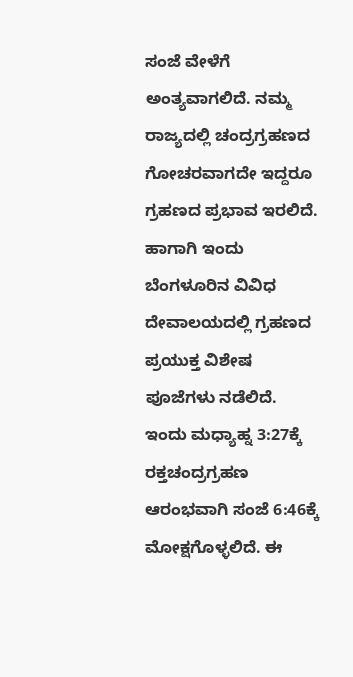ಸಂಜೆ ವೇಳೆಗೆ ಅಂತ್ಯವಾಗಲಿದೆ. ನಮ್ಮ ರಾಜ್ಯದಲ್ಲಿ ಚಂದ್ರಗ್ರಹಣದ ಗೋಚರವಾಗದೇ ಇದ್ದರೂ ಗ್ರಹಣದ ಪ್ರಭಾವ ಇರಲಿದೆ. ಹಾಗಾಗಿ ಇಂದು ಬೆಂಗಳೂರಿನ ವಿವಿಧ ದೇವಾಲಯದಲ್ಲಿ ಗ್ರಹಣದ ಪ್ರಯುಕ್ತ ವಿಶೇಷ ಪೂಜೆಗಳು ನಡೆಲಿದೆ.
ಇಂದು ಮಧ್ಯಾಹ್ನ 3:27ಕ್ಕೆ ರಕ್ತಚಂದ್ರಗ್ರಹಣ ಆರಂಭವಾಗಿ ಸಂಜೆ 6:46ಕ್ಕೆ ಮೋಕ್ಷಗೊಳ್ಳಲಿದೆ. ಈ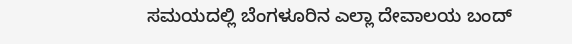ಸಮಯದಲ್ಲಿ ಬೆಂಗಳೂರಿನ ಎಲ್ಲಾ ದೇವಾಲಯ ಬಂದ್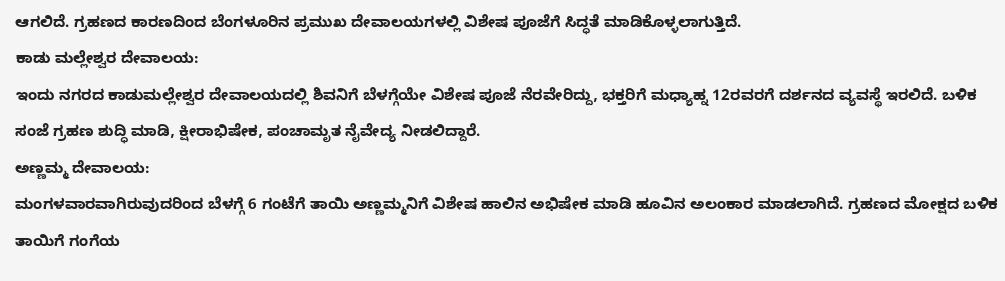ಆಗಲಿದೆ. ಗ್ರಹಣದ ಕಾರಣದಿಂದ ಬೆಂಗಳೂರಿನ ಪ್ರಮುಖ ದೇವಾಲಯಗಳಲ್ಲಿ ವಿಶೇಷ ಪೂಜೆಗೆ ಸಿದ್ಧತೆ ಮಾಡಿಕೊಳ್ಳಲಾಗುತ್ತಿದೆ.
ಕಾಡು ಮಲ್ಲೇಶ್ವರ ದೇವಾಲಯ:
ಇಂದು ನಗರದ ಕಾಡುಮಲ್ಲೇಶ್ವರ ದೇವಾಲಯದಲ್ಲಿ ಶಿವನಿಗೆ ಬೆಳಗ್ಗೆಯೇ ವಿಶೇಷ ಪೂಜೆ ನೆರವೇರಿದ್ದು, ಭಕ್ತರಿಗೆ ಮಧ್ಯಾಹ್ನ 12ರವರಗೆ ದರ್ಶನದ ವ್ಯವಸ್ಥೆ ಇರಲಿದೆ. ಬಳಿಕ ಸಂಜೆ ಗ್ರಹಣ ಶುದ್ಧಿ ಮಾಡಿ, ಕ್ಷೀರಾಭಿಷೇಕ, ಪಂಚಾಮೃತ ನೈವೇದ್ಯ ನೀಡಲಿದ್ದಾರೆ.
ಅಣ್ಣಮ್ಮ ದೇವಾಲಯ:
ಮಂಗಳವಾರವಾಗಿರುವುದರಿಂದ ಬೆಳಗ್ಗೆ 6 ಗಂಟೆಗೆ ತಾಯಿ ಅಣ್ಣಮ್ಮನಿಗೆ ವಿಶೇಷ ಹಾಲಿನ ಅಭಿಷೇಕ ಮಾಡಿ ಹೂವಿನ ಅಲಂಕಾರ ಮಾಡಲಾಗಿದೆ. ಗ್ರಹಣದ ಮೋಕ್ಷದ ಬಳಿಕ ತಾಯಿಗೆ ಗಂಗೆಯ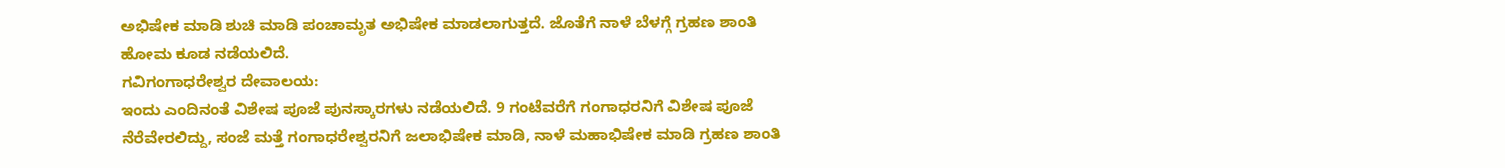ಅಭಿಷೇಕ ಮಾಡಿ ಶುಚಿ ಮಾಡಿ ಪಂಚಾಮೃತ ಅಭಿಷೇಕ ಮಾಡಲಾಗುತ್ತದೆ. ಜೊತೆಗೆ ನಾಳೆ ಬೆಳಗ್ಗೆ ಗ್ರಹಣ ಶಾಂತಿ ಹೋಮ ಕೂಡ ನಡೆಯಲಿದೆ.
ಗವಿಗಂಗಾಧರೇಶ್ವರ ದೇವಾಲಯ:
ಇಂದು ಎಂದಿನಂತೆ ವಿಶೇಷ ಪೂಜೆ ಪುನಸ್ಕಾರಗಳು ನಡೆಯಲಿದೆ. 9 ಗಂಟೆವರೆಗೆ ಗಂಗಾಧರನಿಗೆ ವಿಶೇಷ ಪೂಜೆ ನೆರೆವೇರಲಿದ್ದು, ಸಂಜೆ ಮತ್ತೆ ಗಂಗಾಧರೇಶ್ವರನಿಗೆ ಜಲಾಭಿಷೇಕ ಮಾಡಿ, ನಾಳೆ ಮಹಾಭಿಷೇಕ ಮಾಡಿ ಗ್ರಹಣ ಶಾಂತಿ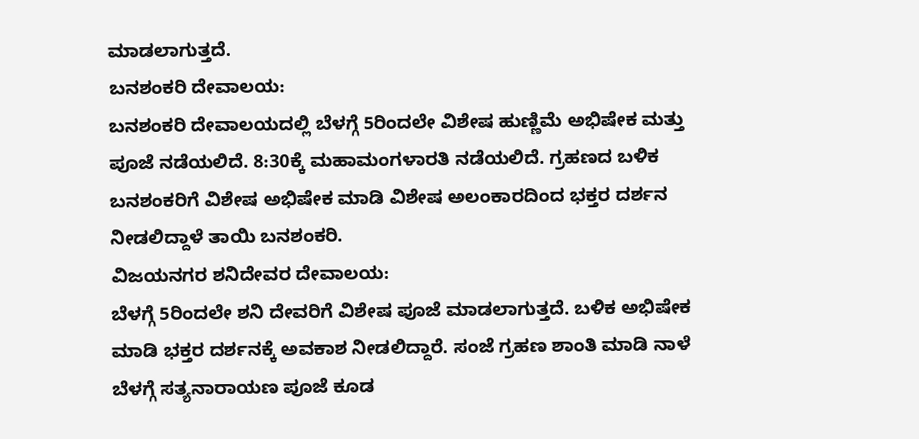ಮಾಡಲಾಗುತ್ತದೆ.
ಬನಶಂಕರಿ ದೇವಾಲಯ:
ಬನಶಂಕರಿ ದೇವಾಲಯದಲ್ಲಿ ಬೆಳಗ್ಗೆ 5ರಿಂದಲೇ ವಿಶೇಷ ಹುಣ್ಣಿಮೆ ಅಭಿಷೇಕ ಮತ್ತು ಪೂಜೆ ನಡೆಯಲಿದೆ. 8:30ಕ್ಕೆ ಮಹಾಮಂಗಳಾರತಿ ನಡೆಯಲಿದೆ. ಗ್ರಹಣದ ಬಳಿಕ ಬನಶಂಕರಿಗೆ ವಿಶೇಷ ಅಭಿಷೇಕ ಮಾಡಿ ವಿಶೇಷ ಅಲಂಕಾರದಿಂದ ಭಕ್ತರ ದರ್ಶನ ನೀಡಲಿದ್ದಾಳೆ ತಾಯಿ ಬನಶಂಕರಿ.
ವಿಜಯನಗರ ಶನಿದೇವರ ದೇವಾಲಯ:
ಬೆಳಗ್ಗೆ 5ರಿಂದಲೇ ಶನಿ ದೇವರಿಗೆ ವಿಶೇಷ ಪೂಜೆ ಮಾಡಲಾಗುತ್ತದೆ. ಬಳಿಕ ಅಭಿಷೇಕ ಮಾಡಿ ಭಕ್ತರ ದರ್ಶನಕ್ಕೆ ಅವಕಾಶ ನೀಡಲಿದ್ದಾರೆ. ಸಂಜೆ ಗ್ರಹಣ ಶಾಂತಿ ಮಾಡಿ ನಾಳೆ ಬೆಳಗ್ಗೆ ಸತ್ಯನಾರಾಯಣ ಪೂಜೆ ಕೂಡ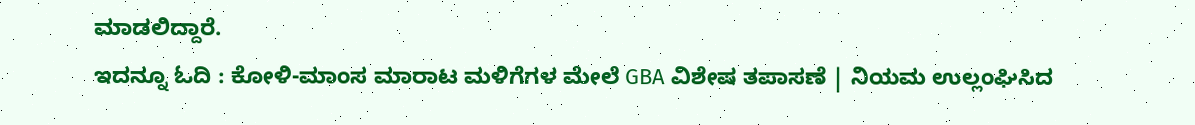ಮಾಡಲಿದ್ದಾರೆ.
ಇದನ್ನೂ ಓದಿ : ಕೋಳಿ-ಮಾಂಸ ಮಾರಾಟ ಮಳಿಗೆಗಳ ಮೇಲೆ GBA ವಿಶೇಷ ತಪಾಸಣೆ | ನಿಯಮ ಉಲ್ಲಂಘಿಸಿದ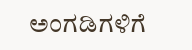ಅಂಗಡಿಗಳಿಗೆ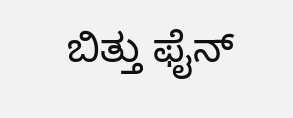ಬಿತ್ತು ಫೈನ್